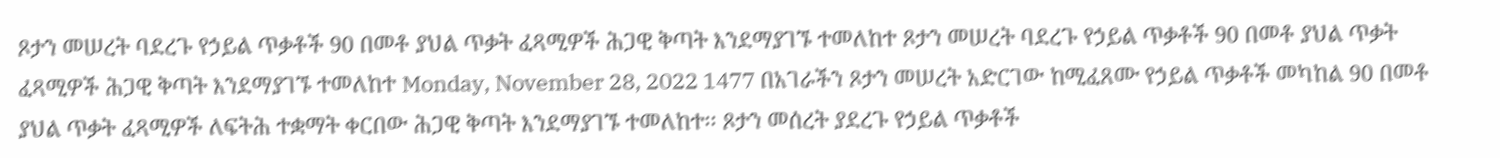ጾታን መሠረት ባደረጉ የኃይል ጥቃቶች 90 በመቶ ያህል ጥቃት ፈጻሚዎች ሕጋዊ ቅጣት እንደማያገኙ ተመለከተ ጾታን መሠረት ባደረጉ የኃይል ጥቃቶች 90 በመቶ ያህል ጥቃት ፈጻሚዎች ሕጋዊ ቅጣት እንደማያገኙ ተመለከተ Monday, November 28, 2022 1477 በአገራችን ጾታን መሠረት አድርገው ከሚፈጸሙ የኃይል ጥቃቶች መካከል 90 በመቶ ያህል ጥቃት ፈጻሚዎች ለፍትሕ ተቋማት ቀርበው ሕጋዊ ቅጣት እንደማያገኙ ተመለከተ፡፡ ጾታን መሰረት ያደረጉ የኃይል ጥቃቶች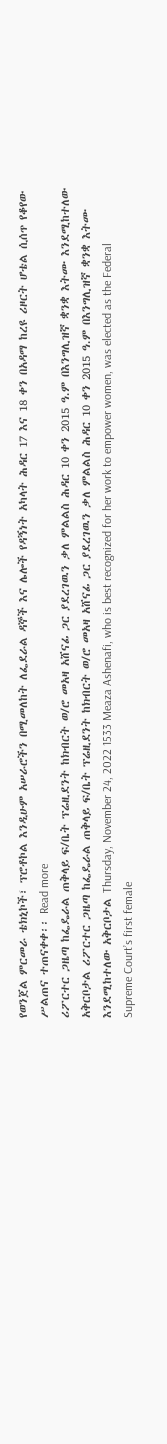የወንጀል ምርመራ ቴክኒኮች፣ ፕሮቶኮል እንዲሁም አሠራሮችን በሚመለከት ለፌደራል ዳኞች እና ሌሎች የዳኝነት አካላት ሕዳር 17 እና 18 ቀን በአዳማ ከረዩ ሪዞርት ሆቴል ሲሰጥ የቆየው ሥልጠና ተጠናቀቀ፡፡ Read more
ሪፖርተር ጋዜጣ ከፌዴራል ጠቅላይ ፍ/ቤት ፕሬዚደንት ከክብርት ወ/ሮ መአዛ አሸናፊ ጋር ያደረገዉን ቃለ ምልልስ ሕዳር 10 ቀን 2015 ዓ.ም በእንግሊዝኛ ቋንቋ እትሙ እንደሚከተለው አቅርቦታል ሪፖርተር ጋዜጣ ከፌዴራል ጠቅላይ ፍ/ቤት ፕሬዚደንት ከክብርት ወ/ሮ መአዛ አሸናፊ ጋር ያደረገዉን ቃለ ምልልስ ሕዳር 10 ቀን 2015 ዓ.ም በእንግሊዝኛ ቋንቋ እትሙ እንደሚከተለው አቅርቦታል Thursday, November 24, 2022 1533 Meaza Ashenafi, who is best recognized for her work to empower women, was elected as the Federal Supreme Court’s first female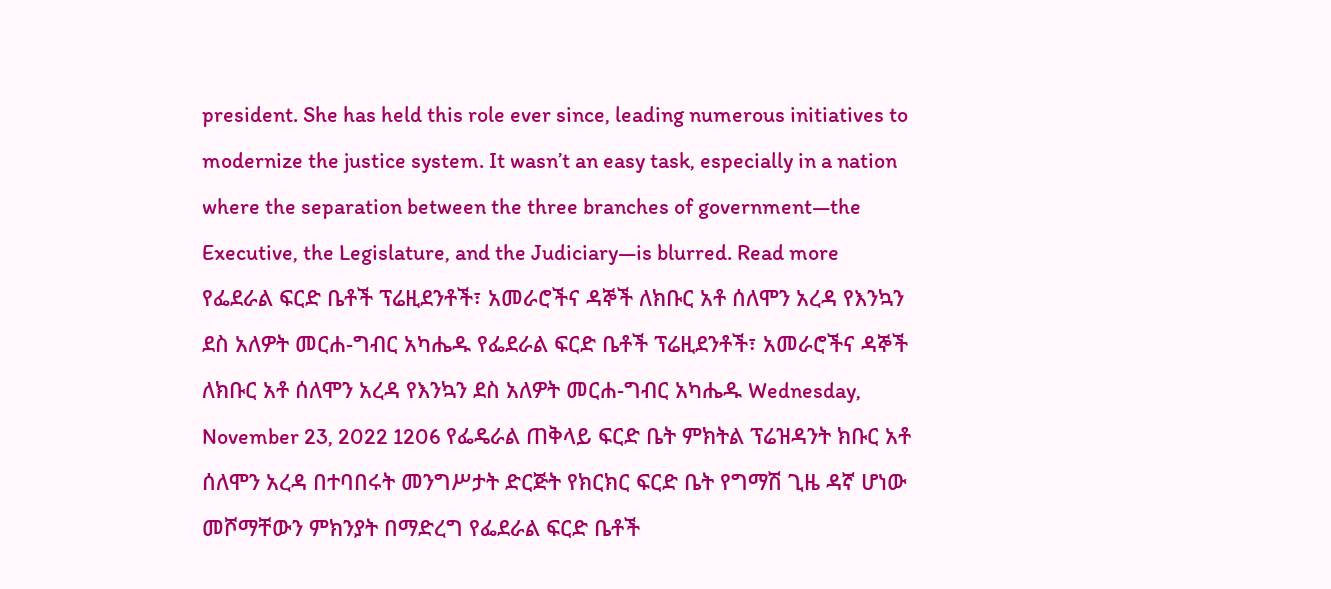president. She has held this role ever since, leading numerous initiatives to modernize the justice system. It wasn’t an easy task, especially in a nation where the separation between the three branches of government—the Executive, the Legislature, and the Judiciary—is blurred. Read more
የፌደራል ፍርድ ቤቶች ፕሬዚደንቶች፣ አመራሮችና ዳኞች ለክቡር አቶ ሰለሞን አረዳ የእንኳን ደስ አለዎት መርሐ-ግብር አካሔዱ የፌደራል ፍርድ ቤቶች ፕሬዚደንቶች፣ አመራሮችና ዳኞች ለክቡር አቶ ሰለሞን አረዳ የእንኳን ደስ አለዎት መርሐ-ግብር አካሔዱ Wednesday, November 23, 2022 1206 የፌዴራል ጠቅላይ ፍርድ ቤት ምክትል ፕሬዝዳንት ክቡር አቶ ሰለሞን አረዳ በተባበሩት መንግሥታት ድርጅት የክርክር ፍርድ ቤት የግማሽ ጊዜ ዳኛ ሆነው መሾማቸውን ምክንያት በማድረግ የፌደራል ፍርድ ቤቶች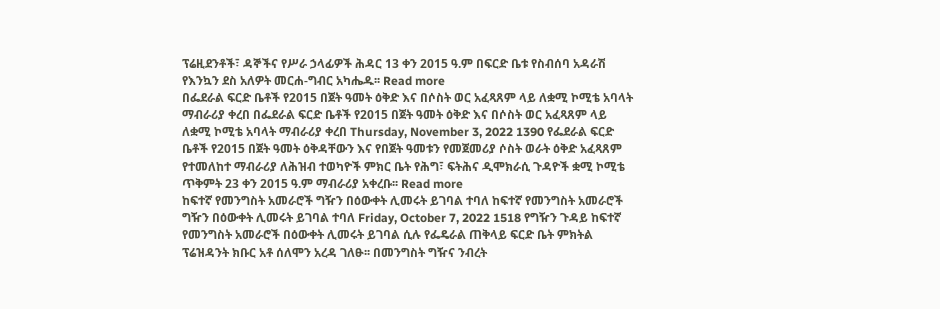ፕሬዚደንቶች፣ ዳኞችና የሥራ ኃላፊዎች ሕዳር 13 ቀን 2015 ዓ.ም በፍርድ ቤቱ የስብሰባ አዳራሽ የእንኳን ደስ አለዎት መርሐ-ግብር አካሔዱ፡፡ Read more
በፌደራል ፍርድ ቤቶች የ2015 በጀት ዓመት ዕቅድ እና በሶስት ወር አፈጻጸም ላይ ለቋሚ ኮሚቴ አባላት ማብራሪያ ቀረበ በፌደራል ፍርድ ቤቶች የ2015 በጀት ዓመት ዕቅድ እና በሶስት ወር አፈጻጸም ላይ ለቋሚ ኮሚቴ አባላት ማብራሪያ ቀረበ Thursday, November 3, 2022 1390 የፌደራል ፍርድ ቤቶች የ2015 በጀት ዓመት ዕቅዳቸውን እና የበጀት ዓመቱን የመጀመሪያ ሶስት ወራት ዕቅድ አፈጻጸም የተመለከተ ማብራሪያ ለሕዝብ ተወካዮች ምክር ቤት የሕግ፣ ፍትሕና ዲሞክራሲ ጉዳዮች ቋሚ ኮሚቴ ጥቅምት 23 ቀን 2015 ዓ.ም ማብራሪያ አቀረቡ፡፡ Read more
ከፍተኛ የመንግስት አመራሮች ግዥን በዕውቀት ሊመሩት ይገባል ተባለ ከፍተኛ የመንግስት አመራሮች ግዥን በዕውቀት ሊመሩት ይገባል ተባለ Friday, October 7, 2022 1518 የግዥን ጉዳይ ከፍተኛ የመንግስት አመራሮች በዕውቀት ሊመሩት ይገባል ሲሉ የፌዴራል ጠቅላይ ፍርድ ቤት ምክትል ፕሬዝዳንት ክቡር አቶ ሰለሞን አረዳ ገለፁ፡፡ በመንግስት ግዥና ንብረት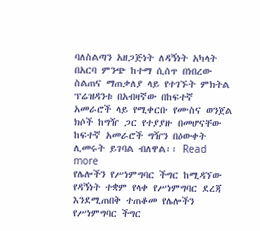ባለስልጣን አዘጋጅነት ለዳኝነት አካላት በአርባ ምንጭ ከተማ ሲሰጥ በነበረው ስልጠና ማጠቃለያ ላይ የተገኙት ምክትል ፕሬዝዳንቱ በአብዛኛው በከፍተኛ አመራሮች ላይ የሚቀርቡ የሙስና ወንጀል ክሶች ከግዥ ጋር የተያያዙ በመሆናቸው ከፍተኛ አመራሮች ግዥን በዕውቀት ሊመሩት ይገባል ብለዋል፡፡ Read more
የሌሎችን የሥነምግባር ችግር ከሚዳኘው የዳኝነት ተቋም የላቀ የሥነምግባር ደረጃ እንደሚጠበቅ ተጠቆመ የሌሎችን የሥነምግባር ችግር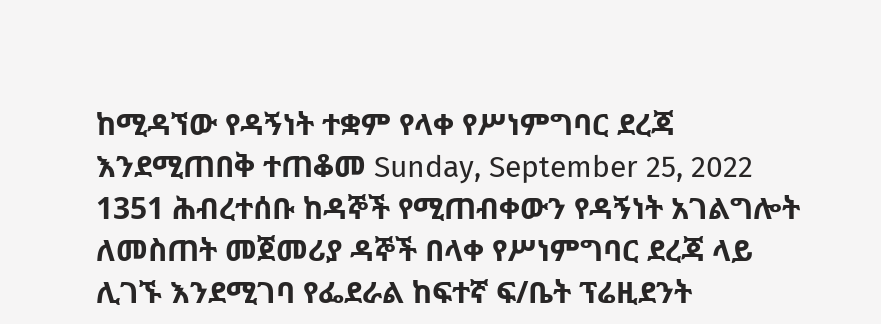ከሚዳኘው የዳኝነት ተቋም የላቀ የሥነምግባር ደረጃ እንደሚጠበቅ ተጠቆመ Sunday, September 25, 2022 1351 ሕብረተሰቡ ከዳኞች የሚጠብቀውን የዳኝነት አገልግሎት ለመስጠት መጀመሪያ ዳኞች በላቀ የሥነምግባር ደረጃ ላይ ሊገኙ እንደሚገባ የፌደራል ከፍተኛ ፍ/ቤት ፕሬዚደንት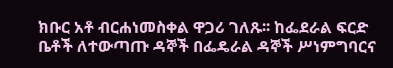ክቡር አቶ ብርሐነመስቀል ዋጋሪ ገለጹ፡፡ ከፌደራል ፍርድ ቤቶች ለተውጣጡ ዳኞች በፌዴራል ዳኞች ሥነምግባርና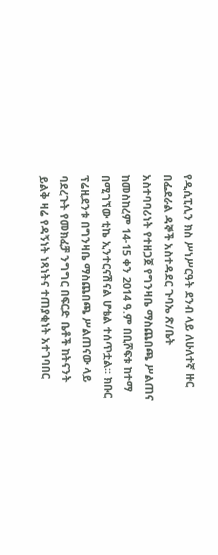የዲሲፒሊን ክስ ሥነሥርዓት ደንብ ላይ ለሁለተኛ ዙር በፌደራል ዳኞች አስተዳደር ጉባኤ ጽ/ቤት አስተባባሪነት የተዘጋጀ የግንዛቤ ማስጨበጫ ሥልጠና ከመስከረም 14-15 ቀን 2014 ዓ.ም በቢሾፍቱ ከተማ በሚገኘው ቲኬ ኢንተርናሽናል ሆቴል ተሰጥቷል፡፡ ክቡር ፕሬዚደንቱ በግንዛቤ ማስጨበጫ ሥልጠናው ላይ ባደረጉት የመክፈቻ ንግግር በፍርድ ቤቶች ከትናንት ይልቅ ዛሬ የዳኝነት ነጻነትና ተጠያቂነት አተገባበር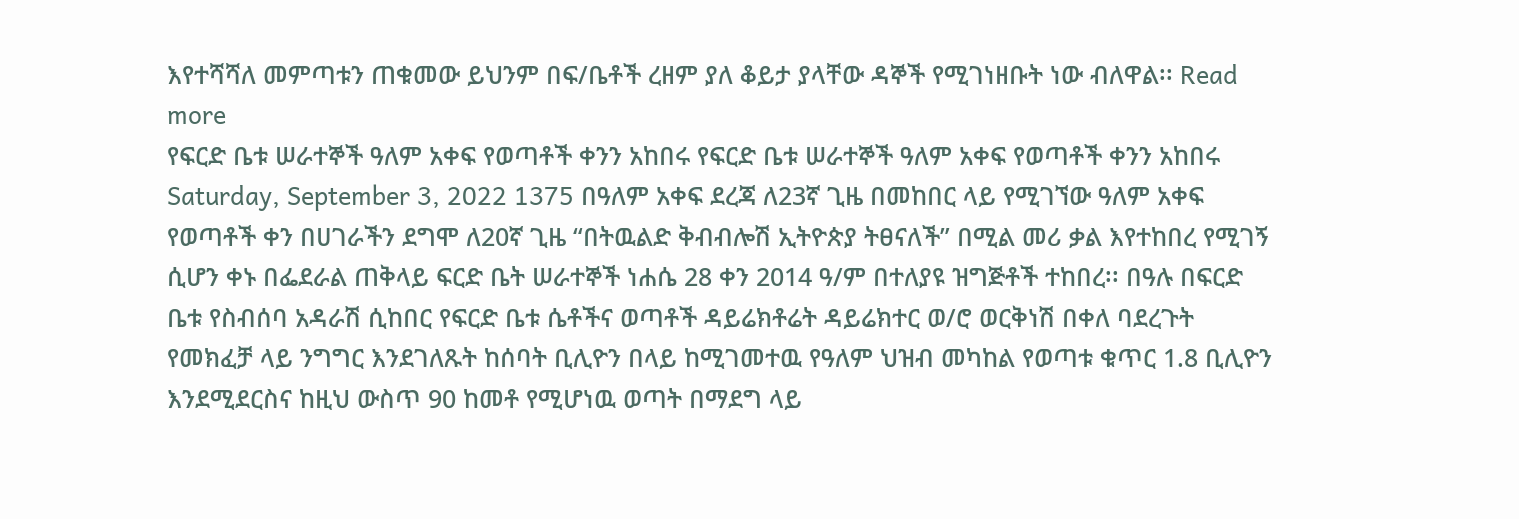እየተሻሻለ መምጣቱን ጠቁመው ይህንም በፍ/ቤቶች ረዘም ያለ ቆይታ ያላቸው ዳኞች የሚገነዘቡት ነው ብለዋል፡፡ Read more
የፍርድ ቤቱ ሠራተኞች ዓለም አቀፍ የወጣቶች ቀንን አከበሩ የፍርድ ቤቱ ሠራተኞች ዓለም አቀፍ የወጣቶች ቀንን አከበሩ Saturday, September 3, 2022 1375 በዓለም አቀፍ ደረጃ ለ23ኛ ጊዜ በመከበር ላይ የሚገኘው ዓለም አቀፍ የወጣቶች ቀን በሀገራችን ደግሞ ለ20ኛ ጊዜ “በትዉልድ ቅብብሎሽ ኢትዮጵያ ትፀናለች” በሚል መሪ ቃል እየተከበረ የሚገኝ ሲሆን ቀኑ በፌደራል ጠቅላይ ፍርድ ቤት ሠራተኞች ነሐሴ 28 ቀን 2014 ዓ/ም በተለያዩ ዝግጅቶች ተከበረ፡፡ በዓሉ በፍርድ ቤቱ የስብሰባ አዳራሽ ሲከበር የፍርድ ቤቱ ሴቶችና ወጣቶች ዳይሬክቶሬት ዳይሬክተር ወ/ሮ ወርቅነሽ በቀለ ባደረጉት የመክፈቻ ላይ ንግግር እንደገለጹት ከሰባት ቢሊዮን በላይ ከሚገመተዉ የዓለም ህዝብ መካከል የወጣቱ ቁጥር 1.8 ቢሊዮን እንደሚደርስና ከዚህ ውስጥ 90 ከመቶ የሚሆነዉ ወጣት በማደግ ላይ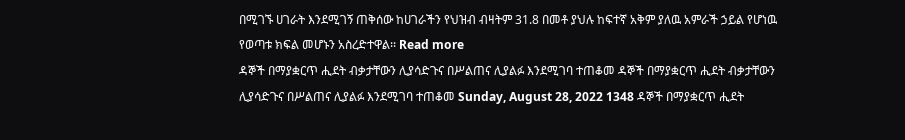በሚገኙ ሀገራት እንደሚገኝ ጠቅሰው ከሀገራችን የህዝብ ብዛትም 31.8 በመቶ ያህሉ ከፍተኛ አቅም ያለዉ አምራች ኃይል የሆነዉ የወጣቱ ክፍል መሆኑን አስረድተዋል፡፡ Read more
ዳኞች በማያቋርጥ ሒደት ብቃታቸውን ሊያሳድጉና በሥልጠና ሊያልፉ እንደሚገባ ተጠቆመ ዳኞች በማያቋርጥ ሒደት ብቃታቸውን ሊያሳድጉና በሥልጠና ሊያልፉ እንደሚገባ ተጠቆመ Sunday, August 28, 2022 1348 ዳኞች በማያቋርጥ ሒደት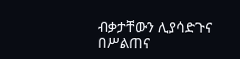ብቃታቸውን ሊያሳድጉና በሥልጠና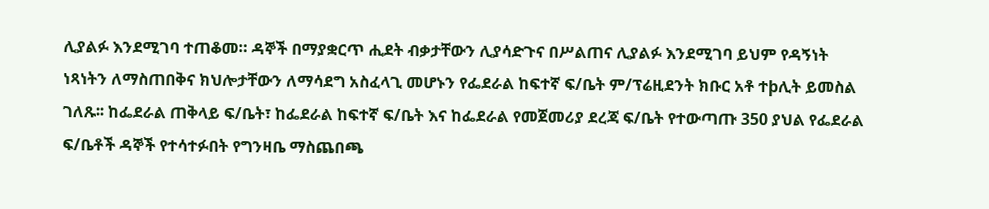ሊያልፉ እንደሚገባ ተጠቆመ። ዳኞች በማያቋርጥ ሒደት ብቃታቸውን ሊያሳድጉና በሥልጠና ሊያልፉ እንደሚገባ ይህም የዳኝነት ነጻነትን ለማስጠበቅና ክህሎታቸውን ለማሳደግ አስፈላጊ መሆኑን የፌደራል ከፍተኛ ፍ/ቤት ም/ፕሬዚደንት ክቡር አቶ ተþሊት ይመስል ገለጹ፡፡ ከፌደራል ጠቅላይ ፍ/ቤት፣ ከፌደራል ከፍተኛ ፍ/ቤት እና ከፌደራል የመጀመሪያ ደረጃ ፍ/ቤት የተውጣጡ 350 ያህል የፌደራል ፍ/ቤቶች ዳኞች የተሳተፉበት የግንዛቤ ማስጨበጫ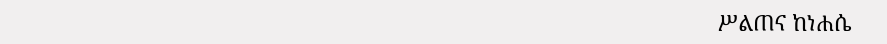ሥልጠና ከነሐሴ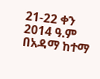21-22 ቀን 2014 ዓ.ም በአዳማ ከተማ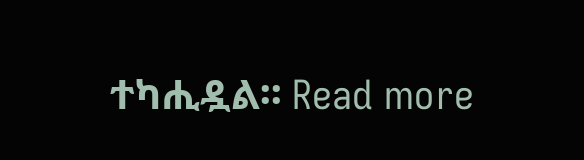ተካሒዷል፡፡ Read more